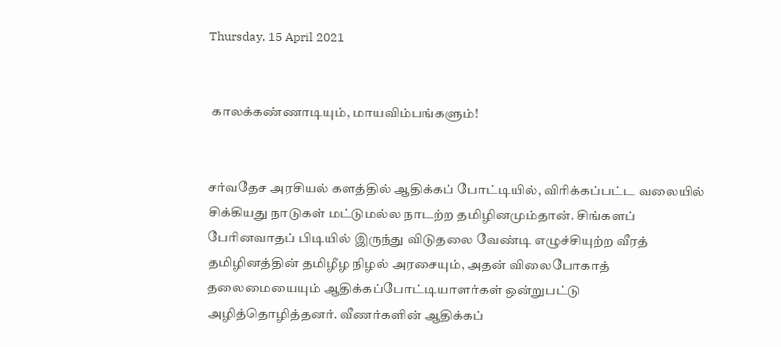Thursday, 15 April 2021


 காலக்கண்ணாடியும், மாயவிம்பங்களும்!


சர்வதேச அரசியல் களத்தில் ஆதிக்கப் போட்டியில், விரிக்கப்பட்ட வலையில் சிக்கியது நாடுகள் மட்டுமல்ல நாடற்ற தமிழினமும்தான். சிங்களப் பேரினவாதப் பிடியில் இருந்து விடுதலை வேண்டி எழுச்சியுற்ற வீரத் தமிழினத்தின் தமிழீழ நிழல் அரசையும், அதன் விலைபோகாத் தலைமையையும் ஆதிக்கப்போட்டியாளர்கள் ஒன்றுபட்டு அழித்தொழித்தனர். வீணர்களின் ஆதிக்கப்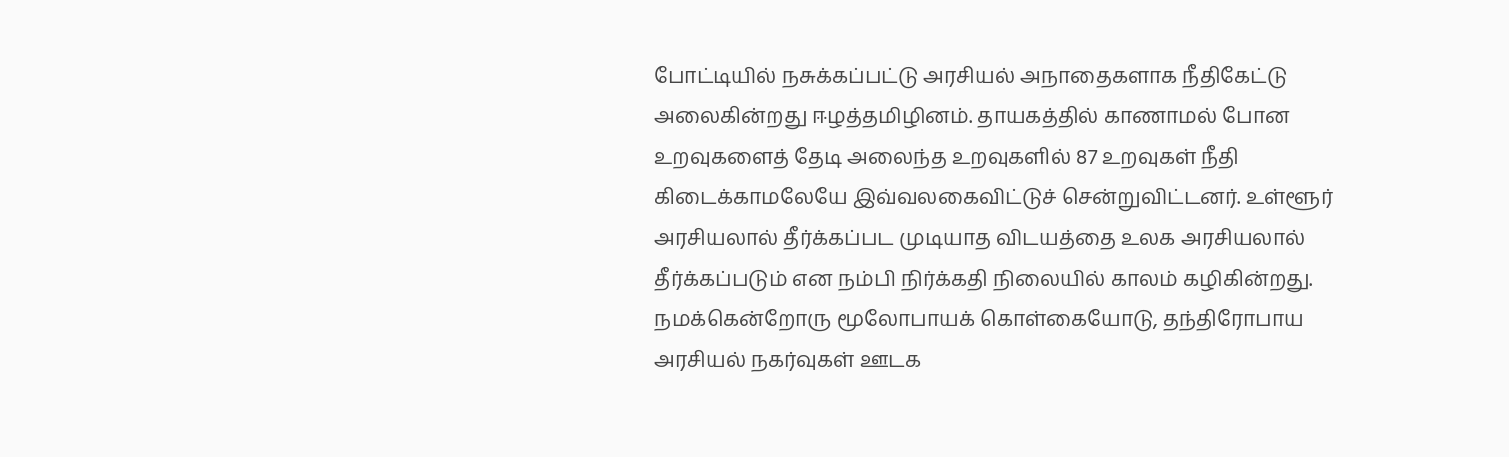போட்டியில் நசுக்கப்பட்டு அரசியல் அநாதைகளாக நீதிகேட்டு அலைகின்றது ஈழத்தமிழினம். தாயகத்தில் காணாமல் போன உறவுகளைத் தேடி அலைந்த உறவுகளில் 87 உறவுகள் நீதி கிடைக்காமலேயே இவ்வலகைவிட்டுச் சென்றுவிட்டனர். உள்ளூர் அரசியலால் தீர்க்கப்பட முடியாத விடயத்தை உலக அரசியலால் தீர்க்கப்படும் என நம்பி நிர்க்கதி நிலையில் காலம் கழிகின்றது. நமக்கென்றோரு மூலோபாயக் கொள்கையோடு, தந்திரோபாய அரசியல் நகர்வுகள் ஊடக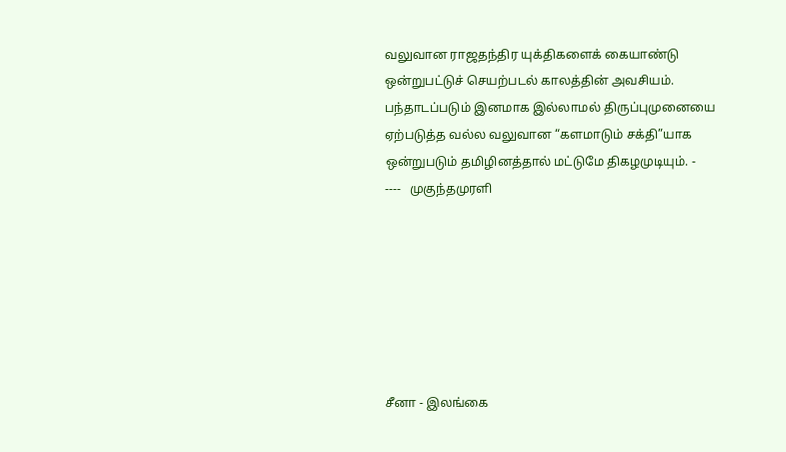வலுவான ராஜதந்திர யுக்திகளைக் கையாண்டு ஒன்றுபட்டுச் செயற்படல் காலத்தின் அவசியம். பந்தாடப்படும் இனமாக இல்லாமல் திருப்புமுனையை ஏற்படுத்த வல்ல வலுவான “களமாடும் சக்தி”யாக ஒன்றுபடும் தமிழினத்தால் மட்டுமே திகழமுடியும். -
----   முகுந்தமுரளி







சீனா - இலங்கை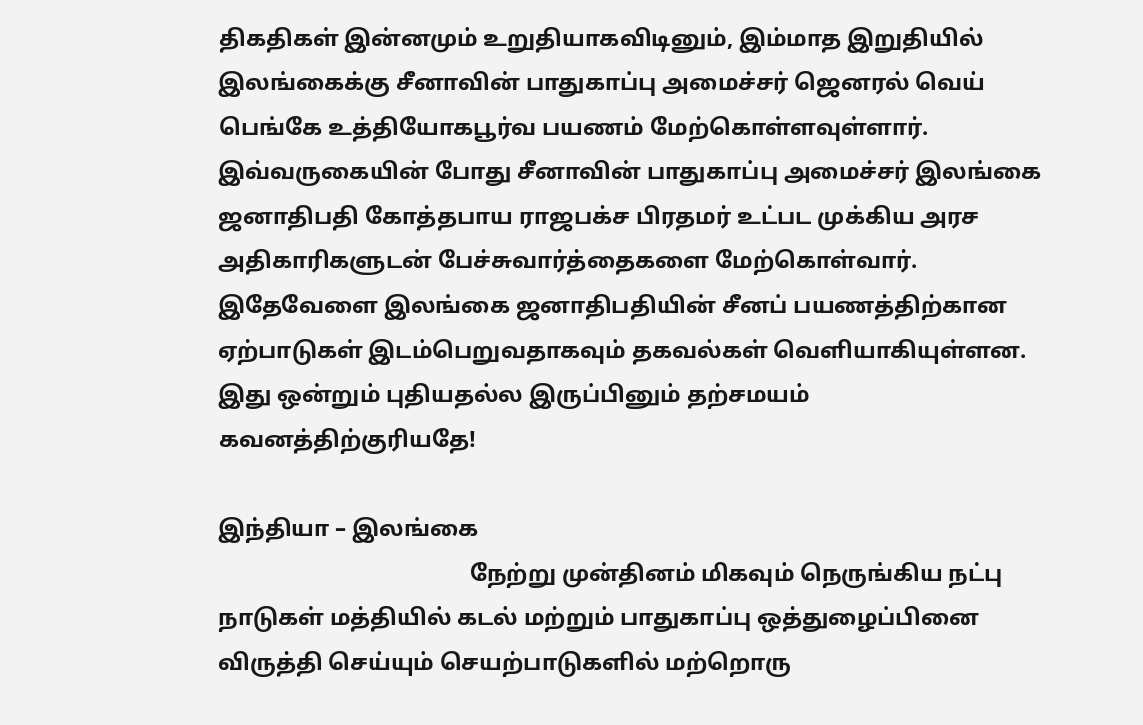திகதிகள் இன்னமும் உறுதியாகவிடினும், இம்மாத இறுதியில் இலங்கைக்கு சீனாவின் பாதுகாப்பு அமைச்சர் ஜெனரல் வெய் பெங்கே உத்தியோகபூர்வ பயணம் மேற்கொள்ளவுள்ளார்.   இவ்வருகையின் போது சீனாவின் பாதுகாப்பு அமைச்சர் இலங்கை ஜனாதிபதி கோத்தபாய ராஜபக்ச பிரதமர் உட்பட முக்கிய அரச அதிகாரிகளுடன் பேச்சுவார்த்தைகளை மேற்கொள்வார். இதேவேளை இலங்கை ஜனாதிபதியின் சீனப் பயணத்திற்கான ஏற்பாடுகள் இடம்பெறுவதாகவும் தகவல்கள் வெளியாகியுள்ளன. இது ஒன்றும் புதியதல்ல இருப்பினும் தற்சமயம் கவனத்திற்குரியதே!

இந்தியா – இலங்கை
                                            நேற்று முன்தினம் மிகவும் நெருங்கிய நட்பு நாடுகள் மத்தியில் கடல் மற்றும் பாதுகாப்பு ஒத்துழைப்பினை விருத்தி செய்யும் செயற்பாடுகளில் மற்றொரு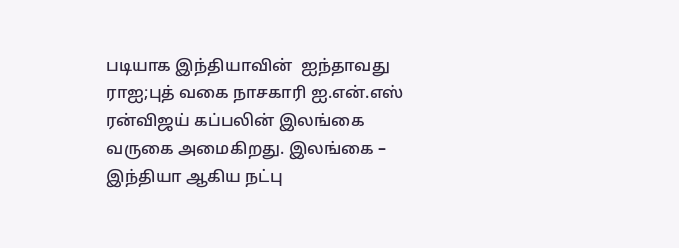படியாக இந்தியாவின்  ஐந்தாவது ராஐ;புத் வகை நாசகாரி ஐ.என்.எஸ் ரன்விஜய் கப்பலின் இலங்கை வருகை அமைகிறது. இலங்கை – இந்தியா ஆகிய நட்பு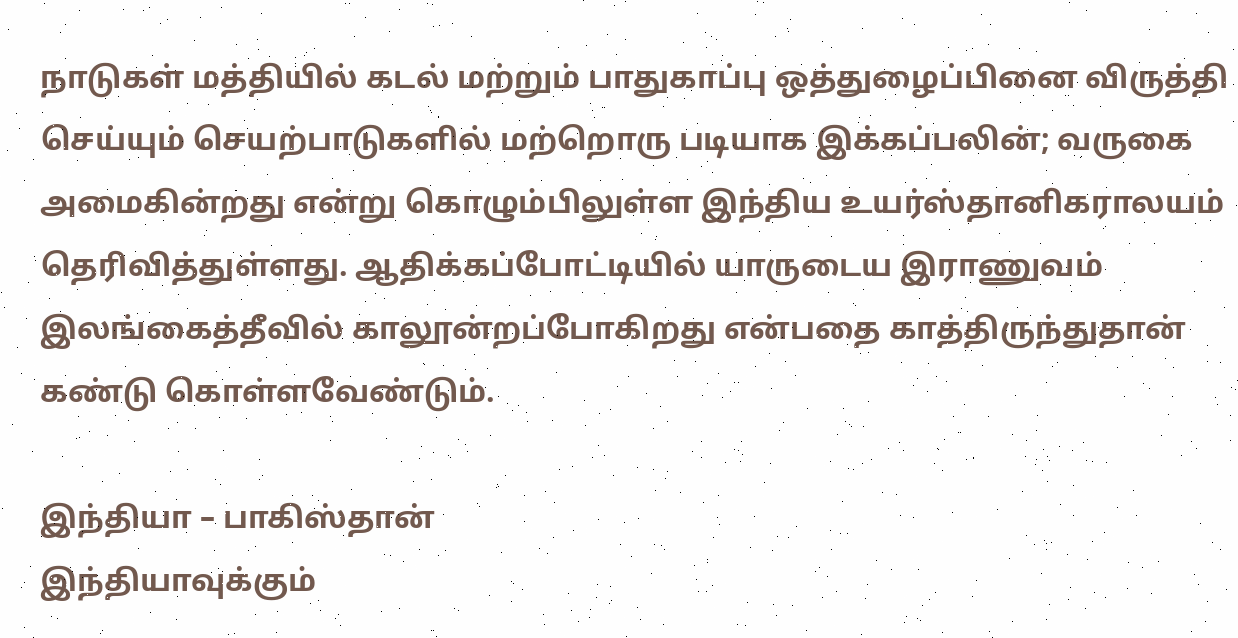நாடுகள் மத்தியில் கடல் மற்றும் பாதுகாப்பு ஒத்துழைப்பினை விருத்தி செய்யும் செயற்பாடுகளில் மற்றொரு படியாக இக்கப்பலின்; வருகை அமைகின்றது என்று கொழும்பிலுள்ள இந்திய உயர்ஸ்தானிகராலயம் தெரிவித்துள்ளது. ஆதிக்கப்போட்டியில் யாருடைய இராணுவம் இலங்கைத்தீவில் காலூன்றப்போகிறது என்பதை காத்திருந்துதான் கண்டு கொள்ளவேண்டும்.

இந்தியா – பாகிஸ்தான்                                                                                                 இந்தியாவுக்கும்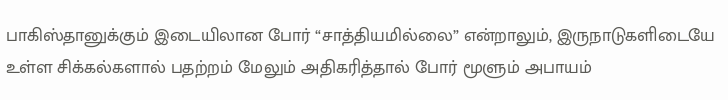பாகிஸ்தானுக்கும் இடையிலான போர் “சாத்தியமில்லை” என்றாலும், இருநாடுகளிடையே உள்ள சிக்கல்களால் பதற்றம் மேலும் அதிகரித்தால் போர் மூளும் அபாயம்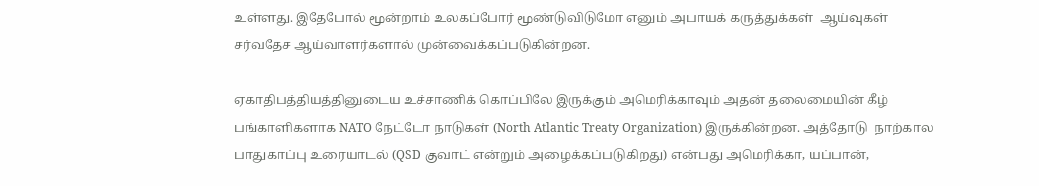உள்ளது. இதேபோல் மூன்றாம் உலகப்போர் மூண்டுவிடுமோ எனும் அபாயக் கருத்துக்கள்  ஆய்வுகள் சர்வதேச ஆய்வாளர்களால் முன்வைக்கப்படுகின்றன.

ஏகாதிபத்தியத்தினுடைய உச்சாணிக் கொப்பிலே இருக்கும் அமெரிக்காவும் அதன் தலைமையின் கீழ் பங்காளிகளாக NATO நேட்டோ நாடுகள் (North Atlantic Treaty Organization) இருக்கின்றன. அத்தோடு  நாற்கால பாதுகாப்பு உரையாடல் (QSD குவாட் என்றும் அழைக்கப்படுகிறது) என்பது அமெரிக்கா, யப்பான்,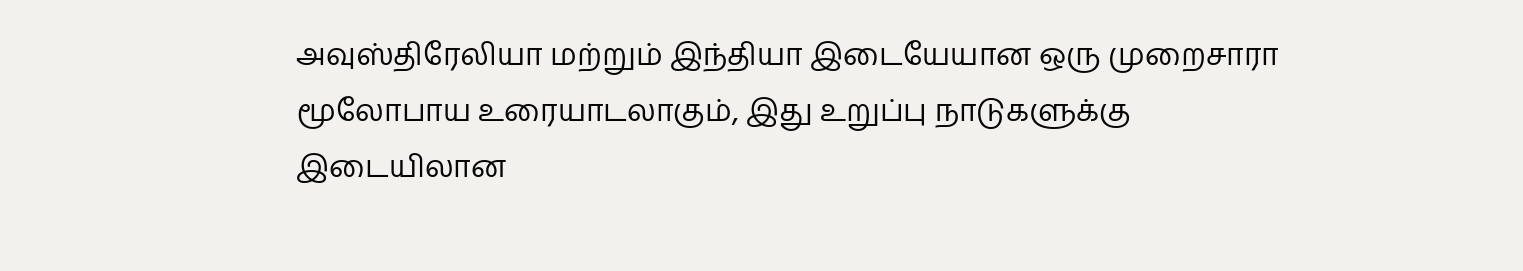அவுஸ்திரேலியா மற்றும் இந்தியா இடையேயான ஒரு முறைசாரா மூலோபாய உரையாடலாகும், இது உறுப்பு நாடுகளுக்கு இடையிலான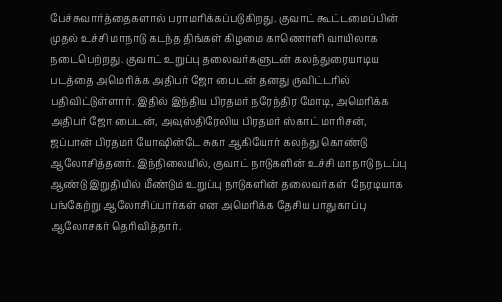பேச்சுவார்த்தைகளால் பராமரிக்கப்படுகிறது. குவாட் கூட்டமைப்பின் முதல் உச்சி மாநாடு கடந்த திங்கள் கிழமை காணொளி வாயிலாக நடைபெற்றது. குவாட் உறுப்பு தலைவர்களுடன் கலந்துரையாடிய படத்தை அமெரிக்க அதிபர் ஜோ பைடன் தனது ருவிட்டரில் பதிவிட்டுள்ளார். இதில் இந்திய பிரதமர் நரேந்திர மோடி, அமெரிக்க அதிபர் ஜோ பைடன், அவுஸ்திரேலிய பிரதமர் ஸ்காட் மாரிசன், ஜப்பான் பிரதமர் யோஷின்டே சுகா ஆகியோர் கலந்து கொண்டு ஆலோசித்தனர். இந்நிலையில், குவாட் நாடுகளின் உச்சி மாநாடு நடப்பு ஆண்டு இறுதியில் மீண்டும் உறுப்பு நாடுகளின் தலைவர்கள்  நேரடியாக பங்கேற்று ஆலோசிப்பார்கள் என அமெரிக்க தேசிய பாதுகாப்பு ஆலோசகர் தெரிவித்தார்.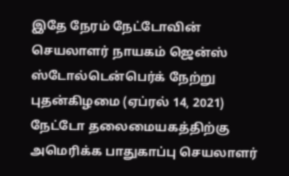இதே நேரம் நேட்டோவின் செயலாளர் நாயகம் ஜென்ஸ் ஸ்டோல்டென்பெர்க் நேற்று புதன்கிழமை (ஏப்ரல் 14, 2021) நேட்டோ தலைமையகத்திற்கு அமெரிக்க பாதுகாப்பு செயலாளர்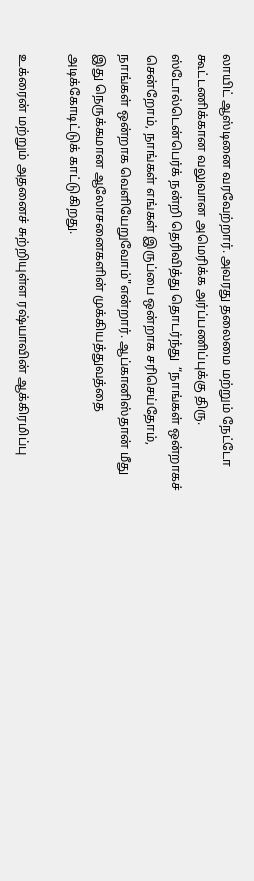லாயிட் ஆஸ்டினை வரவேற்றார். அவரது தலைமை மற்றும் நேட்டோ கூட்டணிக்கான வலுவான அமெரிக்க அர்ப்பணிப்புக்கு திரு. ஸ்டோல்டென்பெர்க் நன்றி தெரிவித்து தொடர்ந்து  “நாங்கள் ஒன்றாகச் சென்றோம், நாங்கள் எங்கள் இருப்பை ஒன்றாக சரிசெய்தோம், நாங்கள் ஒன்றாக வெளியேறுவோம்"என்றார். ஆப்கானிஸ்தான் மீது இது நெருக்கமான ஆலோசனைகளின் முக்கியத்துவத்தை அடிக்கோடிட்டுக் காட்டுகிறது.

உக்ரைன் மற்றும் அதனைச் சுற்றியுள்ள ரஷ்யாவின் ஆக்கிரமிப்பு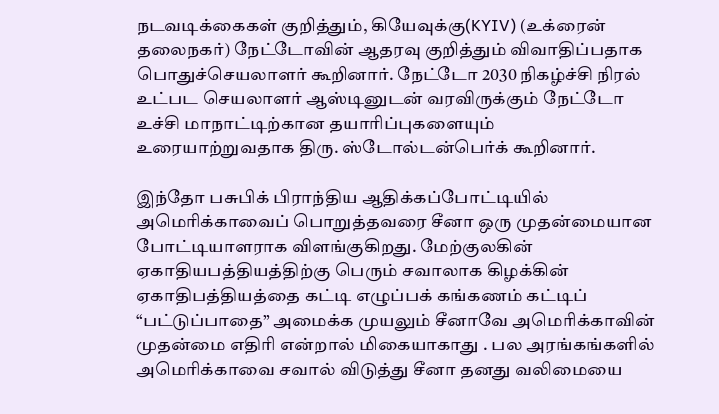நடவடிக்கைகள் குறித்தும், கியேவுக்கு(KYIV) (உக்ரைன் தலைநகர்) நேட்டோவின் ஆதரவு குறித்தும் விவாதிப்பதாக பொதுச்செயலாளர் கூறினார். நேட்டோ 2030 நிகழ்ச்சி நிரல் உட்பட செயலாளர் ஆஸ்டினுடன் வரவிருக்கும் நேட்டோ உச்சி மாநாட்டிற்கான தயாரிப்புகளையும் உரையாற்றுவதாக திரு. ஸ்டோல்டன்பெர்க் கூறினார்.

இந்தோ பசுபிக் பிராந்திய ஆதிக்கப்போட்டியில் அமெரிக்காவைப் பொறுத்தவரை சீனா ஒரு முதன்மையான போட்டியாளராக விளங்குகிறது. மேற்குலகின் ஏகாதியபத்தியத்திற்கு பெரும் சவாலாக கிழக்கின் ஏகாதிபத்தியத்தை கட்டி எழுப்பக் கங்கணம் கட்டிப் “பட்டுப்பாதை” அமைக்க முயலும் சீனாவே அமெரிக்காவின் முதன்மை எதிரி என்றால் மிகையாகாது . பல அரங்கங்களில் அமெரிக்காவை சவால் விடுத்து சீனா தனது வலிமையை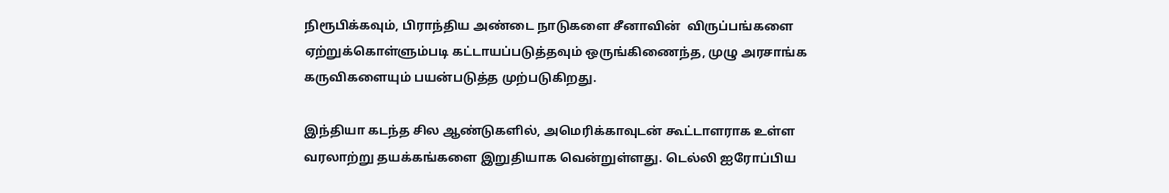நிரூபிக்கவும், பிராந்திய அண்டை நாடுகளை சீனாவின்  விருப்பங்களை ஏற்றுக்கொள்ளும்படி கட்டாயப்படுத்தவும் ஒருங்கிணைந்த, முழு அரசாங்க கருவிகளையும் பயன்படுத்த முற்படுகிறது.

இந்தியா கடந்த சில ஆண்டுகளில், அமெரிக்காவுடன் கூட்டாளராக உள்ள வரலாற்று தயக்கங்களை இறுதியாக வென்றுள்ளது. டெல்லி ஐரோப்பிய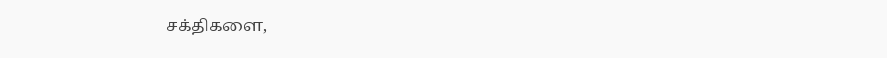சக்திகளை,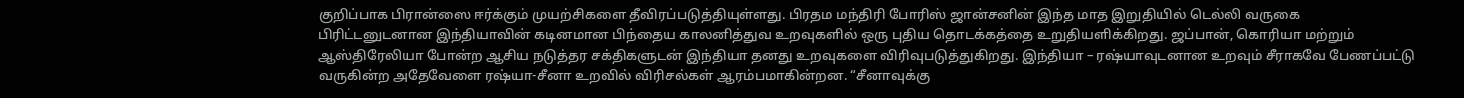குறிப்பாக பிரான்ஸை ஈர்க்கும் முயற்சிகளை தீவிரப்படுத்தியுள்ளது. பிரதம மந்திரி போரிஸ் ஜான்சனின் இந்த மாத இறுதியில் டெல்லி வருகை பிரிட்டனுடனான இந்தியாவின் கடினமான பிந்தைய காலனித்துவ உறவுகளில் ஒரு புதிய தொடக்கத்தை உறுதியளிக்கிறது. ஜப்பான், கொரியா மற்றும் ஆஸ்திரேலியா போன்ற ஆசிய நடுத்தர சக்திகளுடன் இந்தியா தனது உறவுகளை விரிவுபடுத்துகிறது. இந்தியா – ரஷ்யாவுடனான உறவும் சீராகவே பேணப்பட்டு வருகின்ற அதேவேளை ரஷ்யா-சீனா உறவில் விரிசல்கள் ஆரம்பமாகின்றன. “சீனாவுக்கு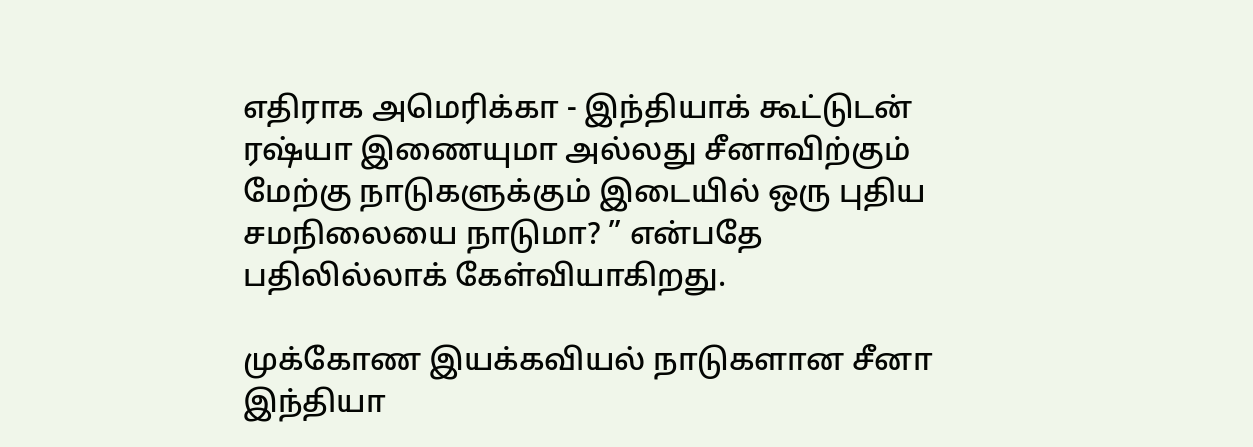எதிராக அமெரிக்கா - இந்தியாக் கூட்டுடன் ரஷ்யா இணையுமா அல்லது சீனாவிற்கும் மேற்கு நாடுகளுக்கும் இடையில் ஒரு புதிய சமநிலையை நாடுமா? ” என்பதே பதிலில்லாக் கேள்வியாகிறது.

முக்கோண இயக்கவியல் நாடுகளான சீனா இந்தியா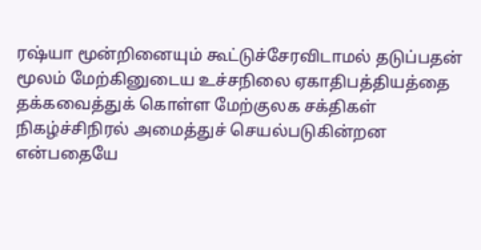ரஷ்யா மூன்றினையும் கூட்டுச்சேரவிடாமல் தடுப்பதன் மூலம் மேற்கினுடைய உச்சநிலை ஏகாதிபத்தியத்தை தக்கவைத்துக் கொள்ள மேற்குலக சக்திகள் நிகழ்ச்சிநிரல் அமைத்துச் செயல்படுகின்றன என்பதையே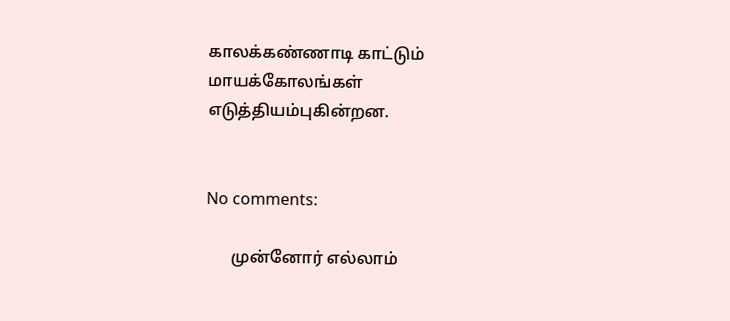காலக்கண்ணாடி காட்டும் மாயக்கோலங்கள் எடுத்தியம்புகின்றன.


No comments:

      முன்னோர் எல்லாம்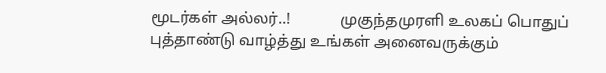மூடர்கள் அல்லர்..!             முகுந்தமுரளி உலகப் பொதுப் புத்தாண்டு வாழ்த்து உங்கள் அனைவருக்கும்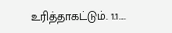உரித்தாகட்டும். 1.1....